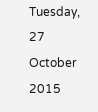Tuesday, 27 October 2015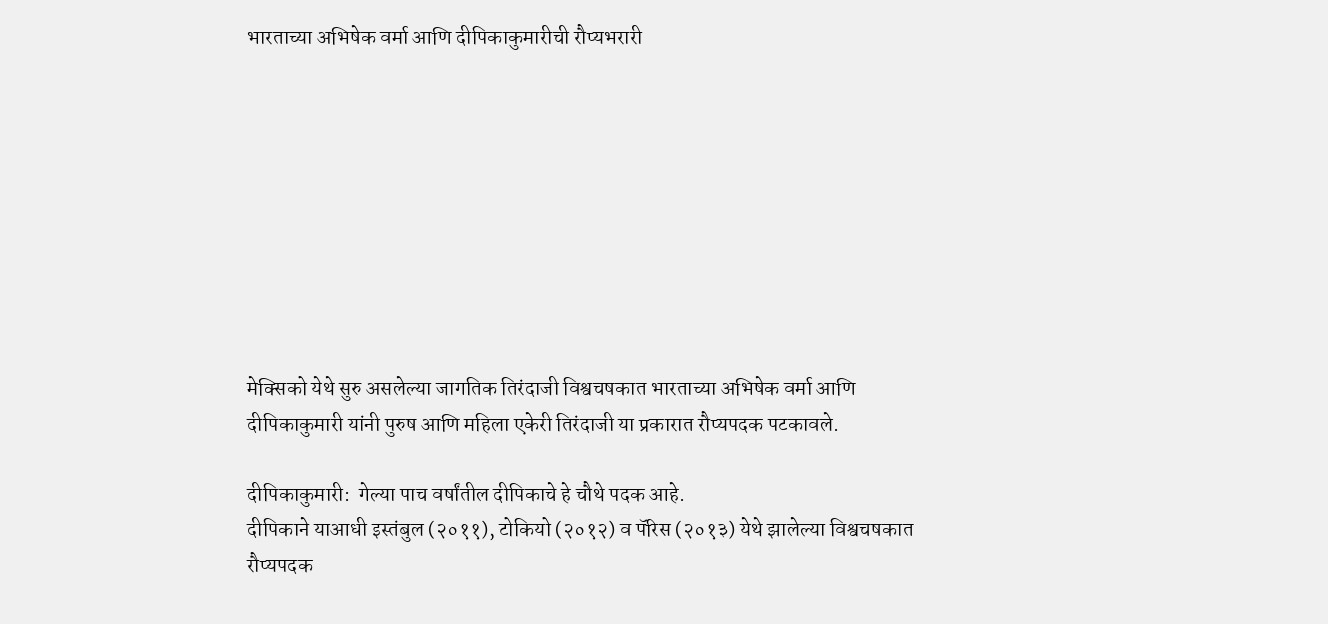भारताच्या अभिषेक वर्मा आणि दीपिकाकुमारीची रौप्यभरारी









मेक्सिको येथे सुरु असलेल्या जागतिक तिरंदाजी विश्वचषकात भारताच्या अभिषेक वर्मा आणि दीपिकाकुमारी यांनी पुरुष आणि महिला एकेरी तिरंदाजी या प्रकारात रौप्यपदक पटकावले.

दीपिकाकुमारी:  गेल्या पाच वर्षांतील दीपिकाचे हे चौथे पदक आहे.
दीपिकाने याआधी इस्तंबुल (२०११), टोकियो (२०१२) व पॅरिस (२०१३) येथे झालेल्या विश्वचषकात रौप्यपदक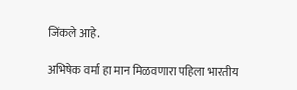जिंकले आहे.

अभिषेक वर्मा हा मान मिळवणारा पहिला भारतीय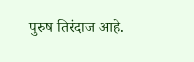पुरुष तिरंदाज आहे.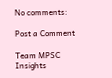No comments:

Post a Comment

Team MPSC Insights